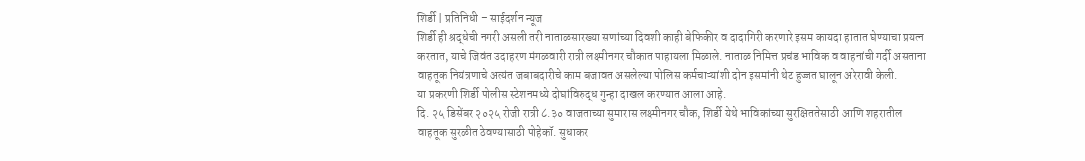शिर्डी | प्रतिनिधी – साईदर्शन न्यूज
शिर्डी ही श्रद्धेची नगरी असली तरी नाताळसारख्या सणांच्या दिवशी काही बेफिकीर व दादागिरी करणारे इसम कायदा हातात घेण्याचा प्रयत्न करतात, याचे जिवंत उदाहरण मंगळवारी रात्री लक्ष्मीनगर चौकात पाहायला मिळाले. नाताळ निमित्त प्रचंड भाविक व वाहनांची गर्दी असताना वाहतूक नियंत्रणाचे अत्यंत जबाबदारीचे काम बजावत असलेल्या पोलिस कर्मचाऱ्यांशी दोन इसमांनी थेट हुज्जत घालून अरेरावी केली.
या प्रकरणी शिर्डी पोलीस स्टेशनमध्ये दोघांविरुद्ध गुन्हा दाखल करण्यात आला आहे.
दि. २५ डिसेंबर २०२५ रोजी रात्री ८.३० वाजताच्या सुमारास लक्ष्मीनगर चौक, शिर्डी येथे भाविकांच्या सुरक्षिततेसाठी आणि शहरातील वाहतूक सुरळीत ठेवण्यासाठी पोहेकॉ. सुधाकर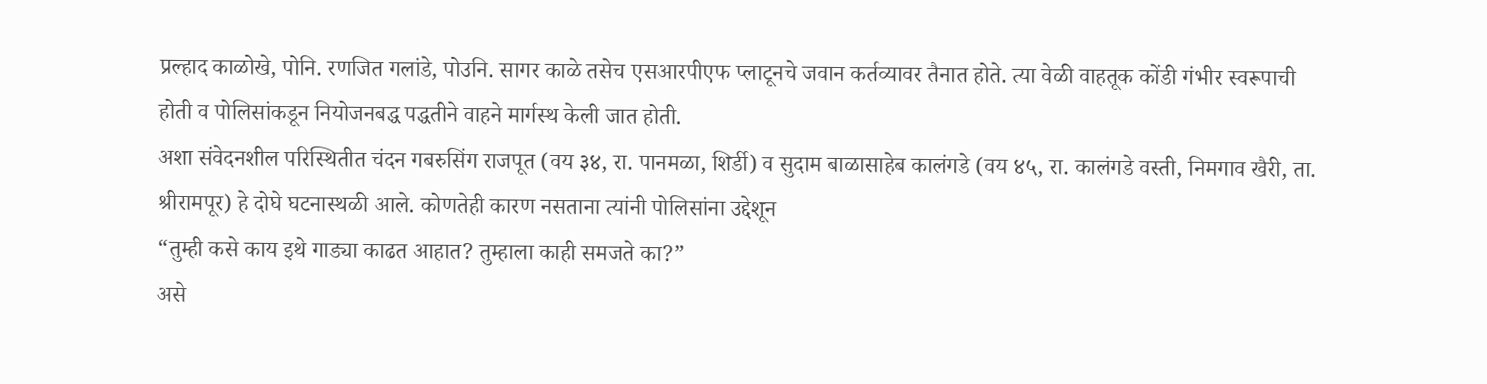प्रल्हाद काळोखे, पोनि. रणजित गलांडे, पोउनि. सागर काळे तसेच एसआरपीएफ प्लाटूनचे जवान कर्तव्यावर तैनात होते. त्या वेळी वाहतूक कोंडी गंभीर स्वरूपाची होती व पोलिसांकडून नियोजनबद्ध पद्धतीने वाहने मार्गस्थ केली जात होती.
अशा संवेदनशील परिस्थितीत चंदन गबरुसिंग राजपूत (वय ३४, रा. पानमळा, शिर्डी) व सुदाम बाळासाहेब कालंगडे (वय ४५, रा. कालंगडे वस्ती, निमगाव खैरी, ता. श्रीरामपूर) हे दोघे घटनास्थळी आले. कोणतेही कारण नसताना त्यांनी पोलिसांना उद्देशून
“तुम्ही कसे काय इथे गाड्या काढत आहात? तुम्हाला काही समजते का?”
असे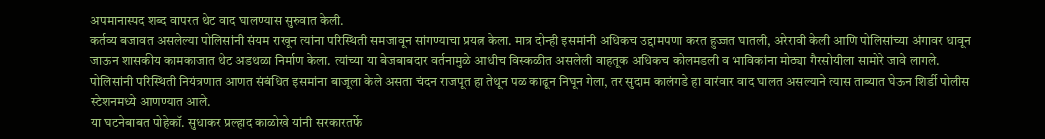अपमानास्पद शब्द वापरत थेट वाद घालण्यास सुरुवात केली.
कर्तव्य बजावत असलेल्या पोलिसांनी संयम राखून त्यांना परिस्थिती समजावून सांगण्याचा प्रयत्न केला. मात्र दोन्ही इसमांनी अधिकच उद्दामपणा करत हुज्जत घातली, अरेरावी केली आणि पोलिसांच्या अंगावर धावून जाऊन शासकीय कामकाजात थेट अडथळा निर्माण केला. त्यांच्या या बेजबाबदार वर्तनामुळे आधीच विस्कळीत असलेली वाहतूक अधिकच कोलमडली व भाविकांना मोठ्या गैरसोयीला सामोरे जावे लागले.
पोलिसांनी परिस्थिती नियंत्रणात आणत संबंधित इसमांना बाजूला केले असता चंदन राजपूत हा तेथून पळ काढून निघून गेला, तर सुदाम कालंगडे हा वारंवार वाद घालत असल्याने त्यास ताब्यात घेऊन शिर्डी पोलीस स्टेशनमध्ये आणण्यात आले.
या घटनेबाबत पोहेकॉ. सुधाकर प्रल्हाद काळोखे यांनी सरकारतर्फे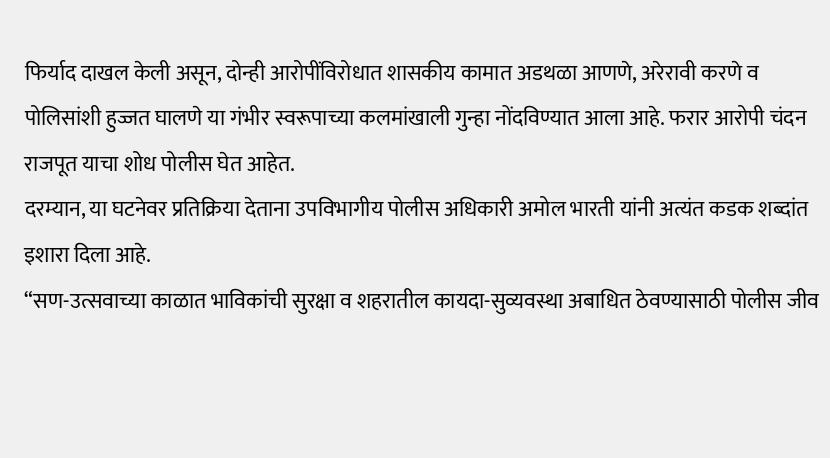फिर्याद दाखल केली असून, दोन्ही आरोपींविरोधात शासकीय कामात अडथळा आणणे, अरेरावी करणे व पोलिसांशी हुज्जत घालणे या गंभीर स्वरूपाच्या कलमांखाली गुन्हा नोंदविण्यात आला आहे. फरार आरोपी चंदन राजपूत याचा शोध पोलीस घेत आहेत.
दरम्यान, या घटनेवर प्रतिक्रिया देताना उपविभागीय पोलीस अधिकारी अमोल भारती यांनी अत्यंत कडक शब्दांत इशारा दिला आहे.
“सण-उत्सवाच्या काळात भाविकांची सुरक्षा व शहरातील कायदा-सुव्यवस्था अबाधित ठेवण्यासाठी पोलीस जीव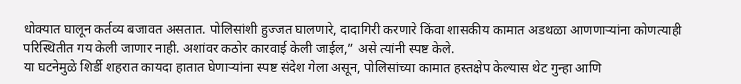धोक्यात घालून कर्तव्य बजावत असतात. पोलिसांशी हुज्जत घालणारे, दादागिरी करणारे किंवा शासकीय कामात अडथळा आणणाऱ्यांना कोणत्याही परिस्थितीत गय केली जाणार नाही. अशांवर कठोर कारवाई केली जाईल,” असे त्यांनी स्पष्ट केले.
या घटनेमुळे शिर्डी शहरात कायदा हातात घेणाऱ्यांना स्पष्ट संदेश गेला असून, पोलिसांच्या कामात हस्तक्षेप केल्यास थेट गुन्हा आणि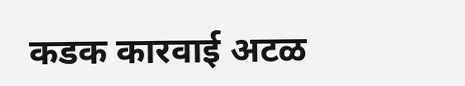कडक कारवाई अटळ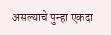असल्याचे पुन्हा एकदा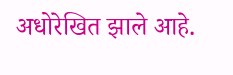अधोरेखित झाले आहे.